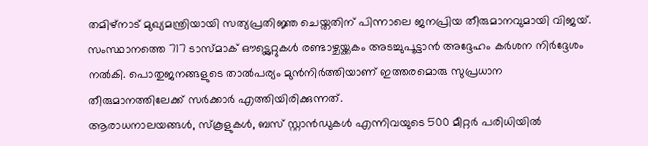തമിഴ്നാട് മുഖ്യമന്ത്രിയായി സത്യപ്രതിജ്ഞ ചെയ്തതിന് പിന്നാലെ ജനപ്രിയ തീരുമാനവുമായി വിജയ്. സംസ്ഥാനത്തെ 717 ടാസ്മാക് ഔട്ട്ലെറ്റുകൾ രണ്ടാഴ്ചയ്ക്കകം അടച്ചുപൂട്ടാൻ അദ്ദേഹം കർശന നിർദ്ദേശം നൽകി. പൊതുജനങ്ങളുടെ താൽപര്യം മുൻനിർത്തിയാണ് ഇത്തരമൊരു സുപ്രധാന തീരുമാനത്തിലേക്ക് സർക്കാർ എത്തിയിരിക്കുന്നത്.
ആരാധനാലയങ്ങൾ, സ്കൂളുകൾ, ബസ് സ്റ്റാൻഡുകൾ എന്നിവയുടെ 500 മീറ്റർ പരിധിയിൽ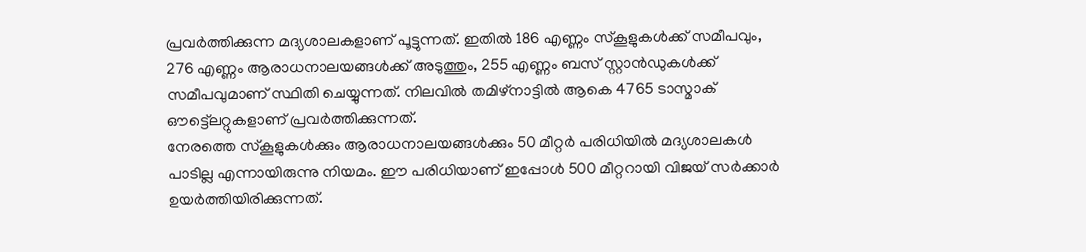പ്രവർത്തിക്കുന്ന മദ്യശാലകളാണ് പൂട്ടുന്നത്. ഇതിൽ 186 എണ്ണം സ്കൂളുകൾക്ക് സമീപവും, 276 എണ്ണം ആരാധനാലയങ്ങൾക്ക് അടുത്തും, 255 എണ്ണം ബസ് സ്റ്റാൻഡുകൾക്ക് സമീപവുമാണ് സ്ഥിതി ചെയ്യുന്നത്. നിലവിൽ തമിഴ്നാട്ടിൽ ആകെ 4765 ടാസ്മാക് ഔട്ട്ലെറ്റുകളാണ് പ്രവർത്തിക്കുന്നത്.
നേരത്തെ സ്കൂളുകൾക്കും ആരാധനാലയങ്ങൾക്കും 50 മീറ്റർ പരിധിയിൽ മദ്യശാലകൾ പാടില്ല എന്നായിരുന്നു നിയമം. ഈ പരിധിയാണ് ഇപ്പോൾ 500 മീറ്ററായി വിജയ് സർക്കാർ ഉയർത്തിയിരിക്കുന്നത്.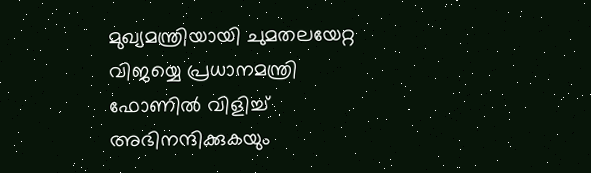മുഖ്യമന്ത്രിയായി ചുമതലയേറ്റ വിജയ്യെ പ്രധാനമന്ത്രി ഫോണിൽ വിളിച്ച് അഭിനന്ദിക്കുകയും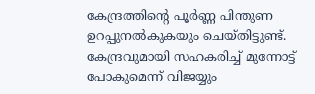കേന്ദ്രത്തിന്റെ പൂർണ്ണ പിന്തുണ ഉറപ്പുനൽകുകയും ചെയ്തിട്ടുണ്ട്. കേന്ദ്രവുമായി സഹകരിച്ച് മുന്നോട്ട് പോകുമെന്ന് വിജയ്യും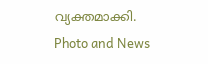വ്യക്തമാക്കി.
Photo and News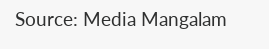Source: Media Mangalam